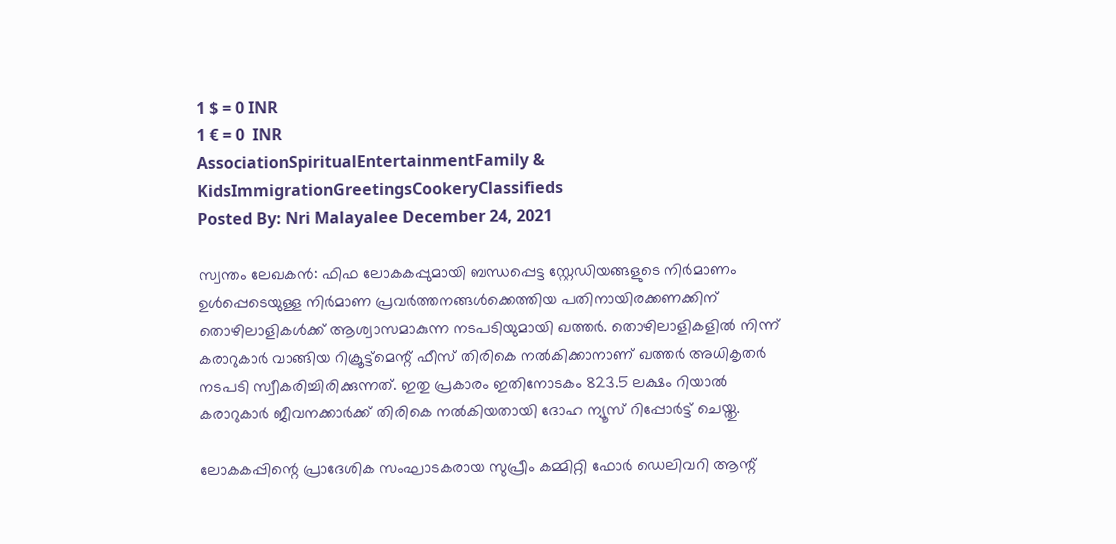1 $ = 0 INR
1 € = 0  INR
AssociationSpiritualEntertainmentFamily & KidsImmigrationGreetingsCookeryClassifieds
Posted By: Nri Malayalee December 24, 2021

സ്വന്തം ലേഖകൻ: ഫിഫ ലോകകപ്പുമായി ബന്ധപ്പെട്ട സ്റ്റേഡിയങ്ങളുടെ നിര്‍മാണം ഉള്‍പ്പെടെയുള്ള നിര്‍മാണ പ്രവര്‍ത്തനങ്ങള്‍ക്കെത്തിയ പതിനായിരക്കണക്കിന് തൊഴിലാളികള്‍ക്ക് ആശ്വാസമാകുന്ന നടപടിയുമായി ഖത്തര്‍. തൊഴിലാളികളില്‍ നിന്ന് കരാറുകാര്‍ വാങ്ങിയ റിക്രൂട്ട്‌മെന്റ് ഫീസ് തിരികെ നല്‍കിക്കാനാണ് ഖത്തര്‍ അധികൃതര്‍ നടപടി സ്വീകരിച്ചിരിക്കുന്നത്. ഇതു പ്രകാരം ഇതിനോടകം 823.5 ലക്ഷം റിയാല്‍ കരാറുകാര്‍ ജീവനക്കാര്‍ക്ക് തിരികെ നല്‍കിയതായി ദോഹ ന്യൂസ് റിപ്പോര്‍ട്ട് ചെയ്തു.

ലോകകപ്പിന്റെ പ്രാദേശിക സംഘാടകരായ സുപ്രീം കമ്മിറ്റി ഫോര്‍ ഡെലിവറി ആന്റ്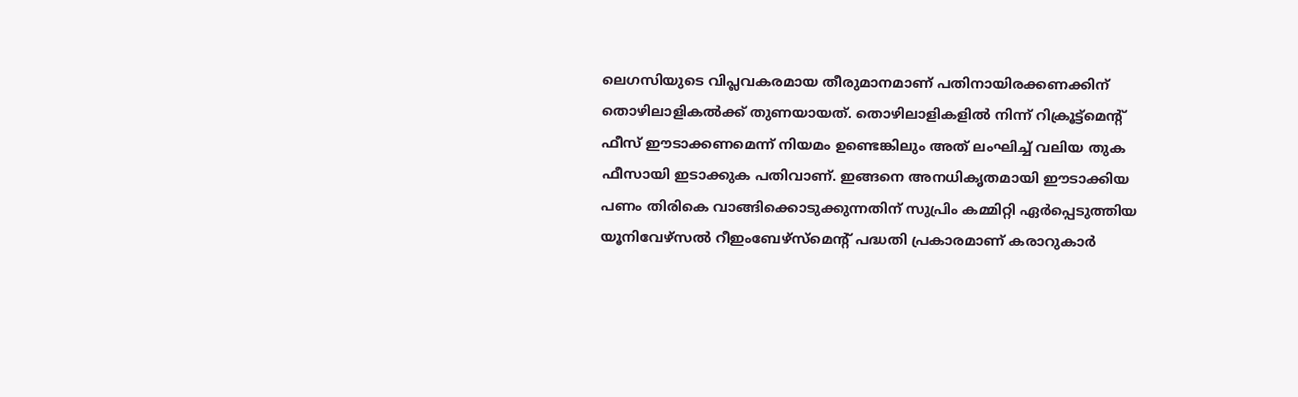ലെഗസിയുടെ വിപ്ലവകരമായ തീരുമാനമാണ് പതിനായിരക്കണക്കിന് തൊഴിലാളികല്‍ക്ക് തുണയായത്. തൊഴിലാളികളില്‍ നിന്ന് റിക്രൂട്ട്‌മെന്റ് ഫീസ് ഈടാക്കണമെന്ന് നിയമം ഉണ്ടെങ്കിലും അത് ലംഘിച്ച് വലിയ തുക ഫീസായി ഇടാക്കുക പതിവാണ്. ഇങ്ങനെ അനധികൃതമായി ഈടാക്കിയ പണം തിരികെ വാങ്ങിക്കൊടുക്കുന്നതിന് സുപ്രിം കമ്മിറ്റി ഏര്‍പ്പെടുത്തിയ യൂനിവേഴ്സല്‍ റീഇംബേഴ്സ്മെന്റ് പദ്ധതി പ്രകാരമാണ് കരാറുകാര്‍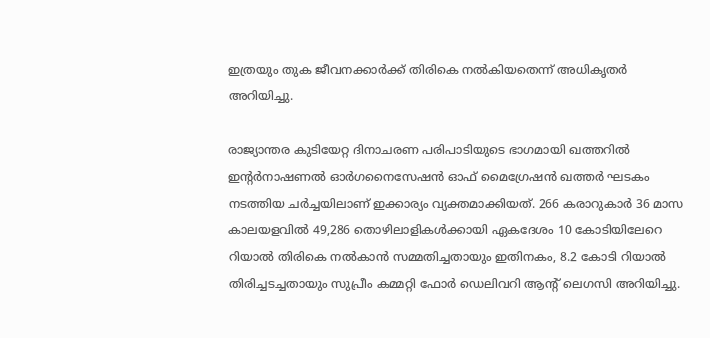ഇത്രയും തുക ജീവനക്കാര്‍ക്ക് തിരികെ നല്‍കിയതെന്ന് അധികൃതര്‍ അറിയിച്ചു.

രാജ്യാന്തര കുടിയേറ്റ ദിനാചരണ പരിപാടിയുടെ ഭാഗമായി ഖത്തറില്‍ ഇന്റര്‍നാഷണല്‍ ഓര്‍ഗനൈസേഷന്‍ ഓഫ് മൈഗ്രേഷന്‍ ഖത്തര്‍ ഘടകം നടത്തിയ ചര്‍ച്ചയിലാണ് ഇക്കാര്യം വ്യക്തമാക്കിയത്. 266 കരാറുകാര്‍ 36 മാസ കാലയളവില്‍ 49,286 തൊഴിലാളികള്‍ക്കായി ഏകദേശം 10 കോടിയിലേറെ റിയാല്‍ തിരികെ നല്‍കാന്‍ സമ്മതിച്ചതായും ഇതിനകം, 8.2 കോടി റിയാല്‍ തിരിച്ചടച്ചതായും സുപ്രീം കമ്മറ്റി ഫോര്‍ ഡെലിവറി ആന്റ് ലെഗസി അറിയിച്ചു.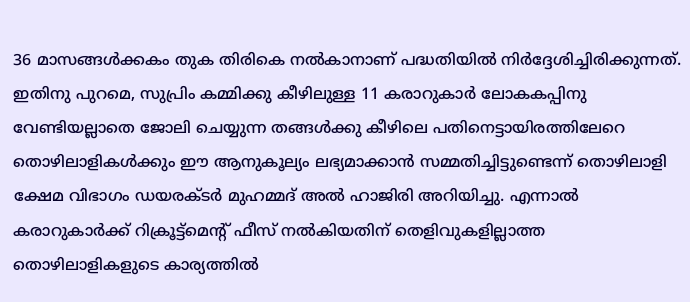36 മാസങ്ങള്‍ക്കകം തുക തിരികെ നല്‍കാനാണ് പദ്ധതിയില്‍ നിര്‍ദ്ദേശിച്ചിരിക്കുന്നത്. ഇതിനു പുറമെ, സുപ്രിം കമ്മിക്കു കീഴിലുള്ള 11 കരാറുകാര്‍ ലോകകപ്പിനു വേണ്ടിയല്ലാതെ ജോലി ചെയ്യുന്ന തങ്ങള്‍ക്കു കീഴിലെ പതിനെട്ടായിരത്തിലേറെ തൊഴിലാളികള്‍ക്കും ഈ ആനുകൂല്യം ലഭ്യമാക്കാന്‍ സമ്മതിച്ചിട്ടുണ്ടെന്ന് തൊഴിലാളി ക്ഷേമ വിഭാഗം ഡയരക്ടര്‍ മുഹമ്മദ് അല്‍ ഹാജിരി അറിയിച്ചു. എന്നാല്‍ കരാറുകാര്‍ക്ക് റിക്രൂട്ട്‌മെന്റ് ഫീസ് നല്‍കിയതിന് തെളിവുകളില്ലാത്ത തൊഴിലാളികളുടെ കാര്യത്തില്‍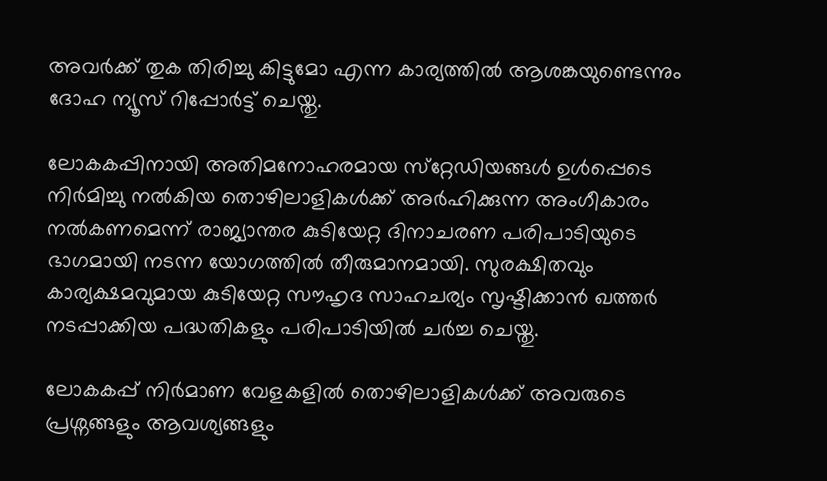അവര്‍ക്ക് തുക തിരിച്ചു കിട്ടുമോ എന്ന കാര്യത്തില്‍ ആശങ്കയുണ്ടെന്നും ദോഹ ന്യൂസ് റിപ്പോര്‍ട്ട് ചെയ്തു.

ലോകകപ്പിനായി അതിമനോഹരമായ സ്‌റ്റേഡിയങ്ങള്‍ ഉള്‍പ്പെടെ നിര്‍മിച്ചു നല്‍കിയ തൊഴിലാളികള്‍ക്ക് അര്‍ഹിക്കുന്ന അംഗീകാരം നല്‍കണമെന്ന് രാജ്യാന്തര കുടിയേറ്റ ദിനാചരണ പരിപാടിയുടെ ഭാഗമായി നടന്ന യോഗത്തില്‍ തീരുമാനമായി. സുരക്ഷിതവും കാര്യക്ഷമവുമായ കുടിയേറ്റ സൗഹൃദ സാഹചര്യം സൃഷ്ടിക്കാന്‍ ഖത്തര്‍ നടപ്പാക്കിയ പദ്ധതികളും പരിപാടിയില്‍ ചര്‍ച്ച ചെയ്തു.

ലോകകപ്പ് നിര്‍മാണ വേളകളില്‍ തൊഴിലാളികള്‍ക്ക് അവരുടെ പ്രശ്നങ്ങളും ആവശ്യങ്ങളും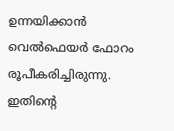ഉന്നയിക്കാന്‍ വെല്‍ഫെയര്‍ ഫോറം രൂപീകരിച്ചിരുന്നു. ഇതിന്റെ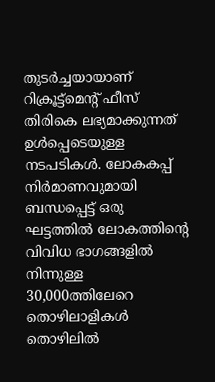തുടര്‍ച്ചയായാണ് റിക്രൂട്ട്‌മെന്റ് ഫീസ് തിരികെ ലഭ്യമാക്കുന്നത് ഉള്‍പ്പെടെയുള്ള നടപടികള്‍. ലോകകപ്പ് നിര്‍മാണവുമായി ബന്ധപ്പെട്ട് ഒരു ഘട്ടത്തില്‍ ലോകത്തിന്റെ വിവിധ ഭാഗങ്ങളില്‍ നിന്നുള്ള 30,000ത്തിലേറെ തൊഴിലാളികള്‍ തൊഴിലില്‍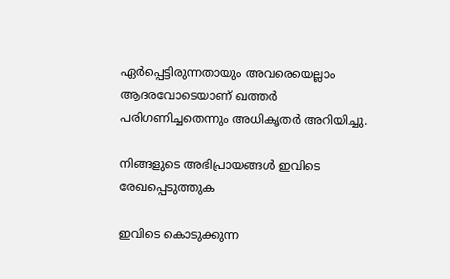ഏര്‍പ്പെട്ടിരുന്നതായും അവരെയെല്ലാം ആദരവോടെയാണ് ഖത്തര്‍ പരിഗണിച്ചതെന്നും അധികൃതര്‍ അറിയിച്ചു.

നിങ്ങളുടെ അഭിപ്രായങ്ങള്‍ ഇവിടെ രേഖപ്പെടുത്തുക

ഇവിടെ കൊടുക്കുന്ന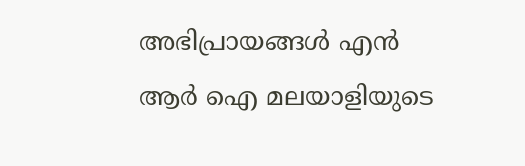അഭിപ്രായങ്ങള്‍ എന്‍ ആര്‍ ഐ മലയാളിയുടെ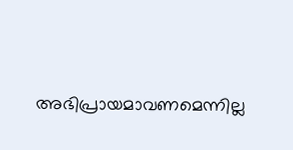അഭിപ്രായമാവണമെന്നില്ല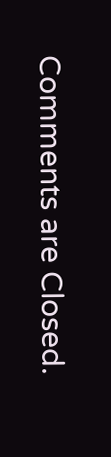Comments are Closed.